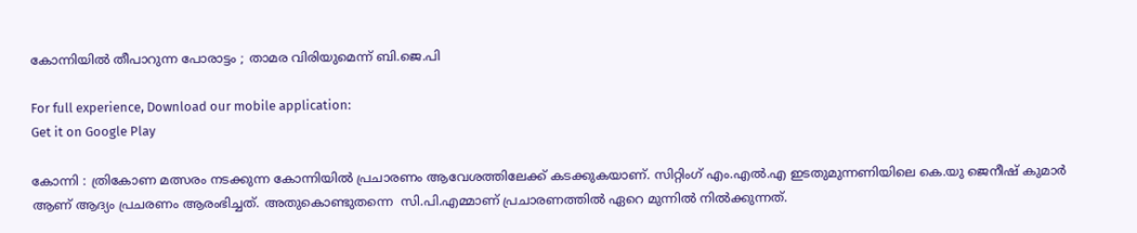കോന്നിയില്‍ തീപാറുന്ന പോരാട്ടം ; താമര വിരിയുമെന്ന് ബി.ജെ.പി

For full experience, Download our mobile application:
Get it on Google Play

കോന്നി : ത്രികോണ മത്സരം നടക്കുന്ന കോന്നിയില്‍ പ്രചാരണം ആവേശത്തിലേക്ക് കടക്കുകയാണ്. സിറ്റിംഗ് എം.എല്‍.എ ഇടതുമുന്നണിയിലെ കെ.യു ജെനീഷ് കുമാര്‍ ആണ് ആദ്യം പ്രചരണം ആരംഭിച്ചത്. അതുകൊണ്ടുതന്നെ  സി.പി.എമ്മാണ് പ്രചാരണത്തില്‍ ഏറെ മുന്നില്‍ നില്‍ക്കുന്നത്.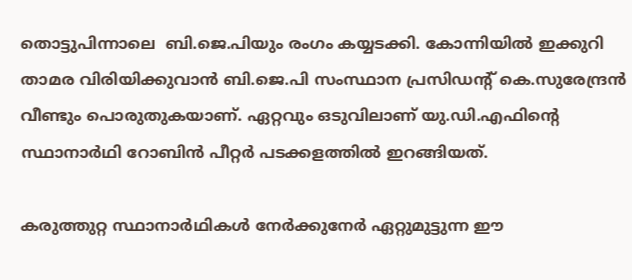തൊട്ടുപിന്നാലെ  ബി.ജെ.പിയും രംഗം കയ്യടക്കി. കോന്നിയില്‍ ഇക്കുറി താമര വിരിയിക്കുവാന്‍ ബി.ജെ.പി സംസ്ഥാന പ്രസിഡന്റ് കെ.സുരേന്ദ്രന്‍ വീണ്ടും പൊരുതുകയാണ്. ഏറ്റവും ഒടുവിലാണ് യു.ഡി.എഫിന്റെ സ്ഥാനാര്‍ഥി റോബിന്‍ പീറ്റര്‍ പടക്കളത്തില്‍ ഇറങ്ങിയത്‌.

കരുത്തുറ്റ സ്ഥാനാര്‍ഥികള്‍ നേര്‍ക്കുനേര്‍ ഏറ്റുമുട്ടുന്ന ഈ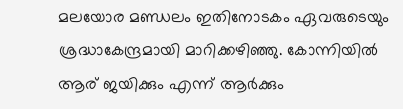മലയോര മണ്ഡലം ഇതിനോടകം ഏവരുടെയും ശ്രദ്ധാകേന്ദ്രമായി മാറിക്കഴിഞ്ഞു. കോന്നിയില്‍ ആര് ജയിക്കും എന്ന് ആര്‍ക്കും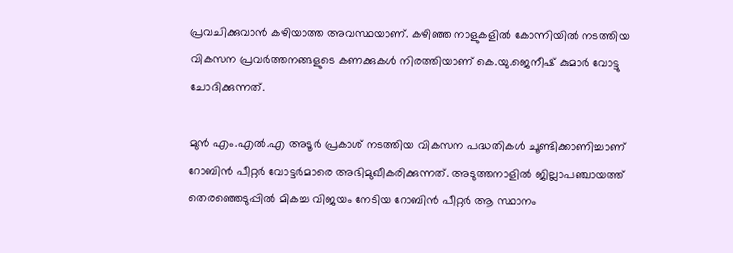പ്രവചിക്കുവാന്‍ കഴിയാത്ത അവസ്ഥയാണ്. കഴിഞ്ഞ നാളുകളില്‍ കോന്നിയില്‍ നടത്തിയ വികസന പ്രവര്‍ത്തനങ്ങളുടെ കണക്കുകള്‍ നിരത്തിയാണ് കെ.യു.ജെനീഷ് കുമാര്‍ വോട്ടു ചോദിക്കുന്നത്.

മുന്‍ എം.എല്‍.എ അടൂര്‍ പ്രകാശ് നടത്തിയ വികസന പദ്ധതികള്‍ ചൂണ്ടിക്കാണിച്ചാണ് റോബിന്‍ പീറ്റര്‍ വോട്ടര്‍മാരെ അഭിമുഖീകരിക്കുന്നത്. അടുത്തനാളില്‍ ജില്ലാപഞ്ചായത്ത്‌ തെരഞ്ഞെടുപ്പില്‍ മികച്ച വിജയം നേടിയ റോബിന്‍ പീറ്റര്‍ ആ സ്ഥാനം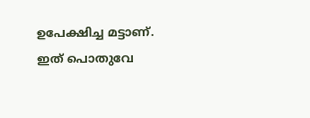ഉപേക്ഷിച്ച മട്ടാണ്. ഇത് പൊതുവേ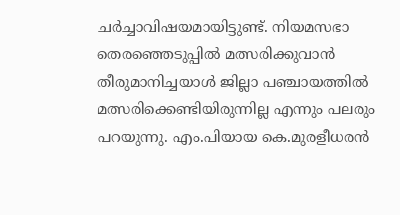ചര്‍ച്ചാവിഷയമായിട്ടുണ്ട്. നിയമസഭാ തെരഞ്ഞെടുപ്പില്‍ മത്സരിക്കുവാന്‍ തീരുമാനിച്ചയാള്‍ ജില്ലാ പഞ്ചായത്തില്‍ മത്സരിക്കെണ്ടിയിരുന്നില്ല എന്നും പലരും പറയുന്നു. എം.പിയായ കെ.മുരളീധരന്‍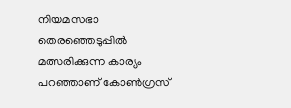നിയമസഭാ തെരഞ്ഞെടുപ്പില്‍ മത്സരിക്കുന്ന കാര്യം പറഞ്ഞാണ് കോണ്‍ഗ്രസ്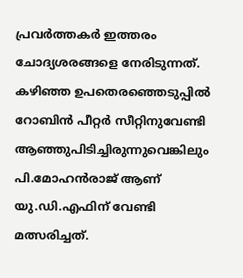പ്രവര്‍ത്തകര്‍ ഇത്തരം ചോദ്യശരങ്ങളെ നേരിടുന്നത്. കഴിഞ്ഞ ഉപതെരഞ്ഞെടുപ്പില്‍ റോബിന്‍ പീറ്റര്‍ സീറ്റിനുവേണ്ടി ആഞ്ഞുപിടിച്ചിരുന്നുവെങ്കിലും പി.മോഹന്‍രാജ് ആണ് യു.ഡി.എഫിന് വേണ്ടി മത്സരിച്ചത്.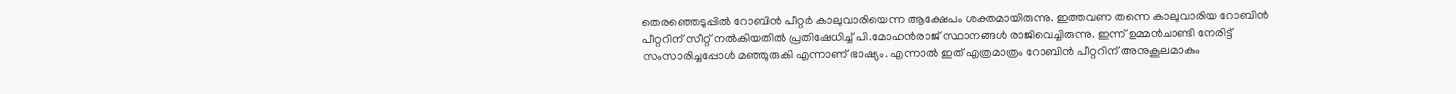തെരഞ്ഞെടുപ്പില്‍ റോബിന്‍ പീറ്റര്‍ കാലുവാരിയെന്ന ആക്ഷേപം ശക്തമായിരുന്നു. ഇത്തവണ തന്നെ കാലുവാരിയ റോബിന്‍ പീറ്ററിന് സീറ്റ് നല്‍കിയതില്‍ പ്രതിഷേധിച്ച് പി.മോഹന്‍രാജ് സ്ഥാനങ്ങള്‍ രാജിവെച്ചിരുന്നു. ഇന്ന് ഉമ്മന്‍ചാണ്ടി നേരിട്ട് സംസാരിച്ചപ്പോള്‍ മഞ്ഞുരുകി എന്നാണ് ഭാഷ്യം. എന്നാല്‍ ഇത് എത്രമാത്രം റോബിന്‍ പീറ്ററിന് അനുകൂലമാകും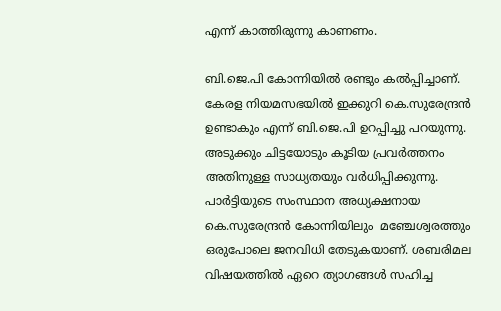എന്ന് കാത്തിരുന്നു കാണണം.

ബി.ജെ.പി കോന്നിയില്‍ രണ്ടും കല്‍പ്പിച്ചാണ്.  കേരള നിയമസഭയില്‍ ഇക്കുറി കെ.സുരേന്ദ്രന്‍ ഉണ്ടാകും എന്ന് ബി.ജെ.പി ഉറപ്പിച്ചു പറയുന്നു. അടുക്കും ചിട്ടയോടും കൂടിയ പ്രവര്‍ത്തനം അതിനുള്ള സാധ്യതയും വര്‍ധിപ്പിക്കുന്നു. പാര്‍ട്ടിയുടെ സംസ്ഥാന അധ്യക്ഷനായ കെ.സുരേന്ദ്രന്‍ കോന്നിയിലും  മഞ്ചേശ്വരത്തും ഒരുപോലെ ജനവിധി തേടുകയാണ്. ശബരിമല വിഷയത്തില്‍ ഏറെ ത്യാഗങ്ങള്‍ സഹിച്ച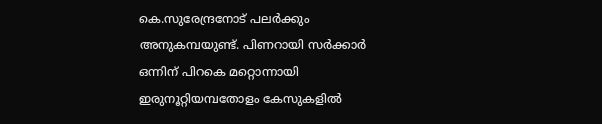കെ.സുരേന്ദ്രനോട് പലര്‍ക്കും അനുകമ്പയുണ്ട്. പിണറായി സര്‍ക്കാര്‍ ഒന്നിന് പിറകെ മറ്റൊന്നായി ഇരുനൂറ്റിയമ്പതോളം കേസുകളില്‍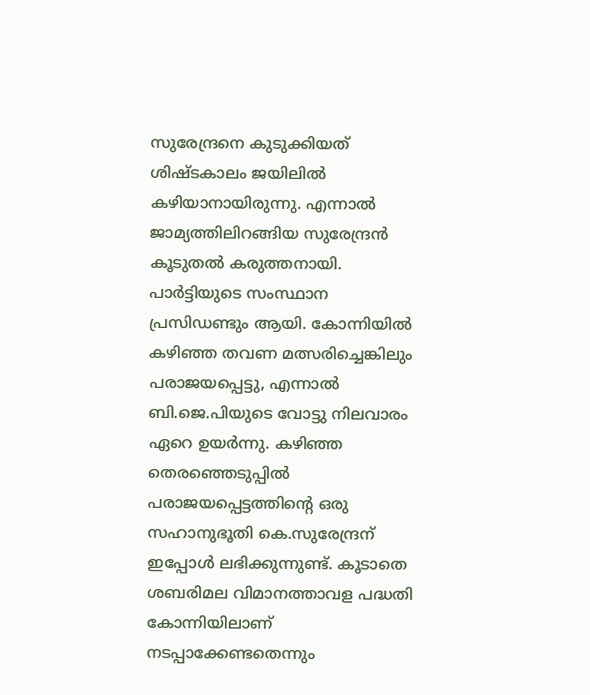സുരേന്ദ്രനെ കുടുക്കിയത് ശിഷ്ടകാലം ജയിലില്‍ കഴിയാനായിരുന്നു. എന്നാല്‍ ജാമ്യത്തിലിറങ്ങിയ സുരേന്ദ്രന്‍ കൂടുതല്‍ കരുത്തനായി. പാര്‍ട്ടിയുടെ സംസ്ഥാന പ്രസിഡണ്ടും ആയി. കോന്നിയില്‍ കഴിഞ്ഞ തവണ മത്സരിച്ചെങ്കിലും പരാജയപ്പെട്ടു, എന്നാല്‍ ബി.ജെ.പിയുടെ വോട്ടു നിലവാരം ഏറെ ഉയര്‍ന്നു. കഴിഞ്ഞ തെരഞ്ഞെടുപ്പില്‍ പരാജയപ്പെട്ടത്തിന്റെ ഒരു സഹാനുഭൂതി കെ.സുരേന്ദ്രന് ഇപ്പോള്‍ ലഭിക്കുന്നുണ്ട്. കൂടാതെ ശബരിമല വിമാനത്താവള പദ്ധതി കോന്നിയിലാണ് നടപ്പാക്കേണ്ടതെന്നും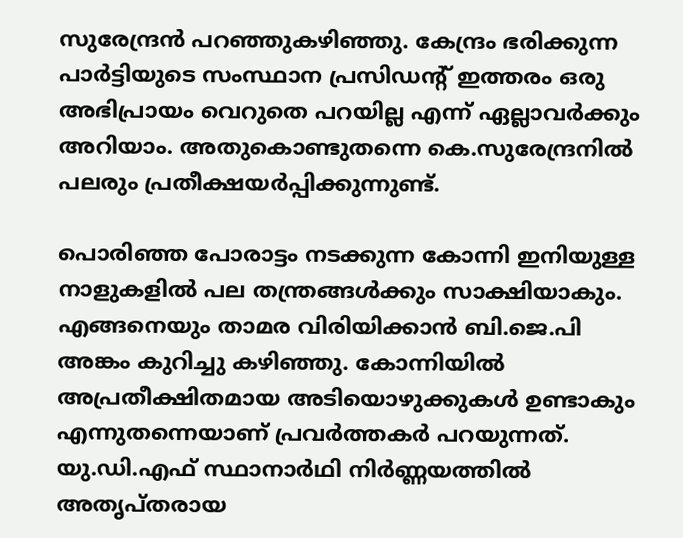സുരേന്ദ്രന്‍ പറഞ്ഞുകഴിഞ്ഞു. കേന്ദ്രം ഭരിക്കുന്ന പാര്‍ട്ടിയുടെ സംസ്ഥാന പ്രസിഡന്റ് ഇത്തരം ഒരു അഭിപ്രായം വെറുതെ പറയില്ല എന്ന് ഏല്ലാവര്‍ക്കും അറിയാം. അതുകൊണ്ടുതന്നെ കെ.സുരേന്ദ്രനില്‍ പലരും പ്രതീക്ഷയര്‍പ്പിക്കുന്നുണ്ട്.

പൊരിഞ്ഞ പോരാട്ടം നടക്കുന്ന കോന്നി ഇനിയുള്ള നാളുകളില്‍ പല തന്ത്രങ്ങള്‍ക്കും സാക്ഷിയാകും. എങ്ങനെയും താമര വിരിയിക്കാന്‍ ബി.ജെ.പി അങ്കം കുറിച്ചു കഴിഞ്ഞു. കോന്നിയില്‍ അപ്രതീക്ഷിതമായ അടിയൊഴുക്കുകള്‍ ഉണ്ടാകും എന്നുതന്നെയാണ് പ്രവര്‍ത്തകര്‍ പറയുന്നത്. യു.ഡി.എഫ് സ്ഥാനാര്‍ഥി നിര്‍ണ്ണയത്തില്‍ അതൃപ്തരായ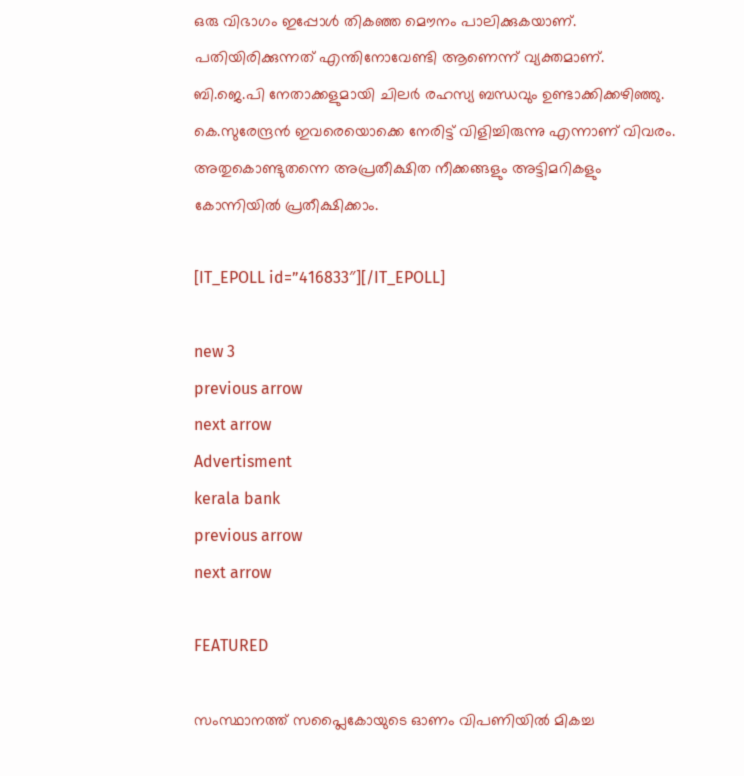ഒരു വിഭാഗം ഇപ്പോള്‍ തികഞ്ഞ മൌനം പാലിക്കുകയാണ്. പതിയിരിക്കുന്നത്‌ എന്തിനോവേണ്ടി ആണെന്ന് വ്യക്തമാണ്. ബി.ജെ.പി നേതാക്കളുമായി ചിലര്‍ രഹസ്യ ബന്ധവും ഉണ്ടാക്കിക്കഴിഞ്ഞു. കെ.സുരേന്ദ്രന്‍ ഇവരെയൊക്കെ നേരിട്ട് വിളിച്ചിരുന്നു എന്നാണ് വിവരം. അതുകൊണ്ടുതന്നെ അപ്രതീക്ഷിത നീക്കങ്ങളും അട്ടിമറികളും കോന്നിയില്‍ പ്രതീക്ഷിക്കാം.

[IT_EPOLL id=”416833″][/IT_EPOLL]

new 3
previous arrow
next arrow
Advertisment
kerala bank
previous arrow
next arrow

FEATURED

സംസ്ഥാനത്ത് സപ്ലൈകോയുടെ ഓണം വിപണിയില്‍ മികച്ച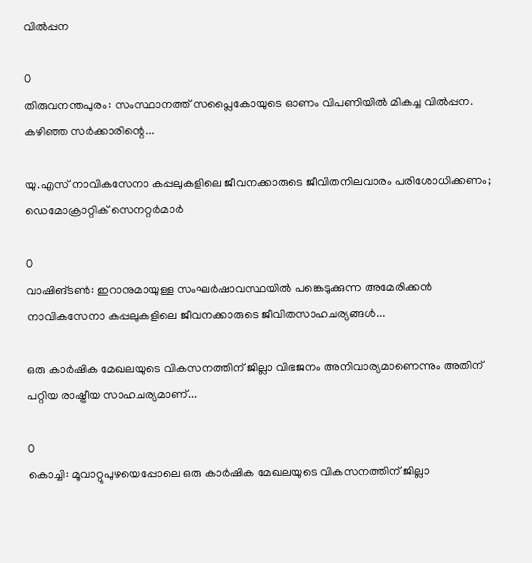വില്‍പ്പന

0
തിരുവനന്തപുരം: സംസ്ഥാനത്ത് സപ്ലൈകോയുടെ ഓണം വിപണിയില്‍ മികച്ച വില്‍പ്പന. കഴിഞ്ഞ സര്‍ക്കാരിന്റെ...

യു.എസ് നാവികസേനാ കപ്പലുകളിലെ ജീവനക്കാരുടെ ജീവിതനിലവാരം പരിശോധിക്കണം; ഡെമോക്രാറ്റിക് സെനറ്റർമാർ

0
വാഷിങ്ടൺ: ഇറാനുമായുള്ള സംഘർഷാവസ്ഥയിൽ പങ്കെടുക്കുന്ന അമേരിക്കൻ നാവികസേനാ കപ്പലുകളിലെ ജീവനക്കാരുടെ ജീവിതസാഹചര്യങ്ങൾ...

ഒരു കാർഷിക മേഖലയുടെ വികസനത്തിന് ജില്ലാ വിഭജനം അനിവാര്യമാണെന്നും അതിന് പറ്റിയ രാഷ്ട്രീയ സാഹചര്യമാണ്...

0
കൊച്ചി: മൂവാറ്റുപുഴയെപ്പോലെ ഒരു കാർഷിക മേഖലയുടെ വികസനത്തിന് ജില്ലാ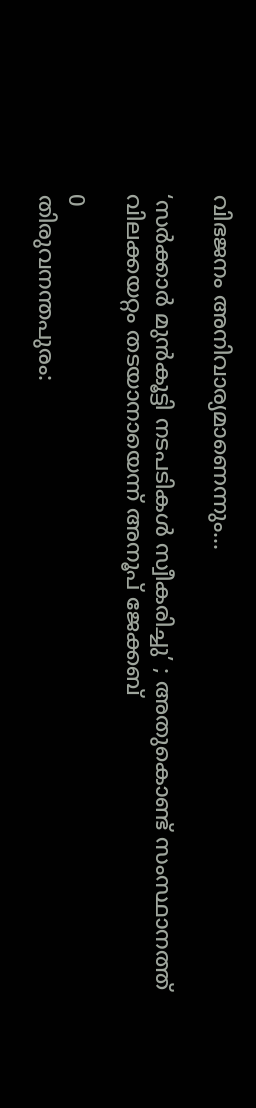വിഭജനം അനിവാര്യമാണെന്നും...

‘സർക്കാർ മുന്‍കൂട്ടി നടപടികള്‍ സ്വീകരിച്ചു’ ; അതുകൊണ്ട് സംസ്ഥാനത്ത് വിലക്കയറ്റം തടയാനായെന്ന് അനൂപ് ജേക്കബ്

0
തിരുവനന്തപുരം: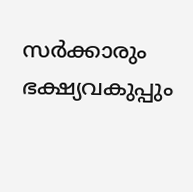സർക്കാരും ഭക്ഷ്യവകുപ്പും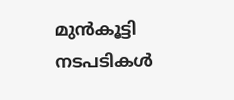മുൻകൂട്ടി നടപടികൾ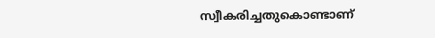സ്വീകരിച്ചതുകൊണ്ടാണ്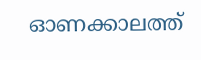ഓണക്കാലത്ത്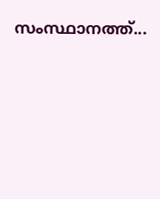സംസ്ഥാനത്ത്...